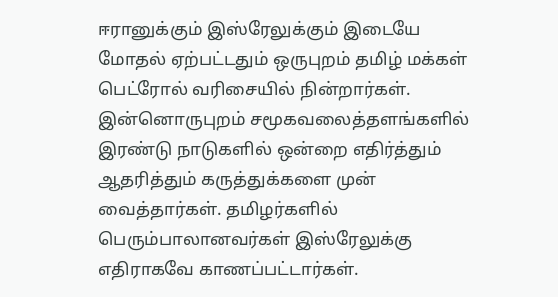ஈரானுக்கும் இஸ்ரேலுக்கும் இடையே மோதல் ஏற்பட்டதும் ஒருபுறம் தமிழ் மக்கள் பெட்ரோல் வரிசையில் நின்றார்கள். இன்னொருபுறம் சமூகவலைத்தளங்களில் இரண்டு நாடுகளில் ஒன்றை எதிர்த்தும் ஆதரித்தும் கருத்துக்களை முன் வைத்தார்கள். தமிழர்களில் பெரும்பாலானவர்கள் இஸ்ரேலுக்கு எதிராகவே காணப்பட்டார்கள்.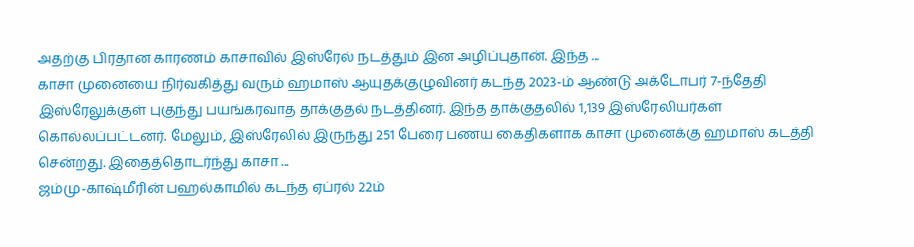அதற்கு பிரதான காரணம் காசாவில் இஸ்ரேல் நடத்தும் இன அழிப்புதான். இந்த ...
காசா முனையை நிர்வகித்து வரும் ஹமாஸ் ஆயுதக்குழுவினர் கடந்த 2023-ம் ஆண்டு அக்டோபர் 7-ந்தேதி இஸ்ரேலுக்குள் புகுந்து பயங்கரவாத தாக்குதல் நடத்தினர். இந்த தாக்குதலில் 1,139 இஸ்ரேலியர்கள் கொல்லப்பட்டனர். மேலும், இஸ்ரேலில் இருந்து 251 பேரை பணய கைதிகளாக காசா முனைக்கு ஹமாஸ் கடத்தி சென்றது. இதைத்தொடர்ந்து காசா ...
ஜம்மு-காஷ்மீரின் பஹல்காமில் கடந்த ஏப்ரல் 22ம்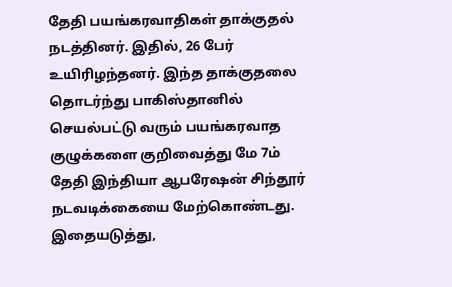தேதி பயங்கரவாதிகள் தாக்குதல் நடத்தினர். இதில், 26 பேர் உயிரிழந்தனர். இந்த தாக்குதலை தொடர்ந்து பாகிஸ்தானில் செயல்பட்டு வரும் பயங்கரவாத குழுக்களை குறிவைத்து மே 7ம் தேதி இந்தியா ஆபரேஷன் சிந்தூர் நடவடிக்கையை மேற்கொண்டது. இதையடுத்து,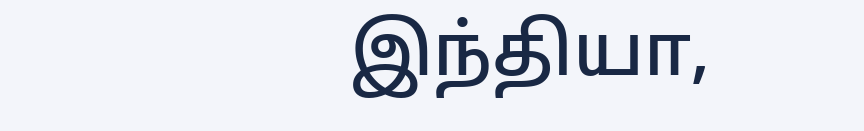இந்தியா,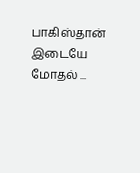பாகிஸ்தான் இடையே மோதல் ...